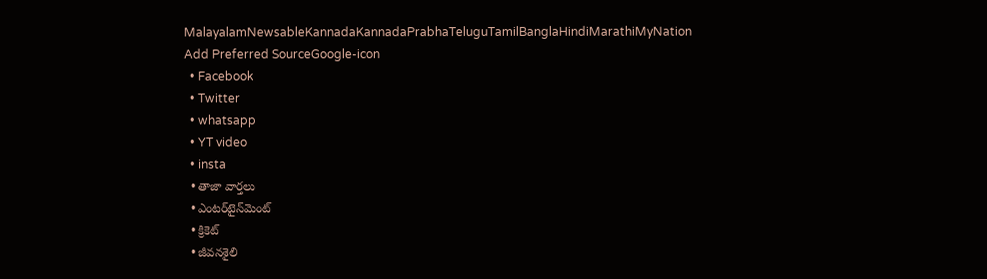MalayalamNewsableKannadaKannadaPrabhaTeluguTamilBanglaHindiMarathiMyNation
Add Preferred SourceGoogle-icon
  • Facebook
  • Twitter
  • whatsapp
  • YT video
  • insta
  • తాజా వార్తలు
  • ఎంటర్‌టైన్‌మెంట్
  • క్రికెట్
  • జీవనశైలి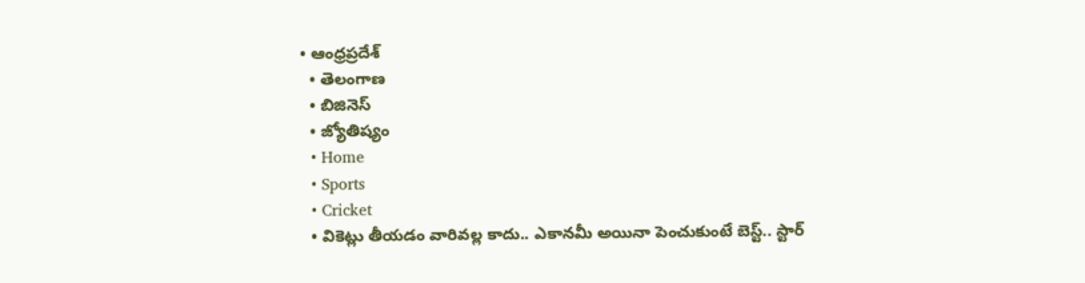• ఆంధ్రప్రదేశ్
  • తెలంగాణ
  • బిజినెస్
  • జ్యోతిష్యం
  • Home
  • Sports
  • Cricket
  • వికెట్లు తీయడం వారివల్ల కాదు.. ఎకానమీ అయినా పెంచుకుంటే బెస్ట్.. స్టార్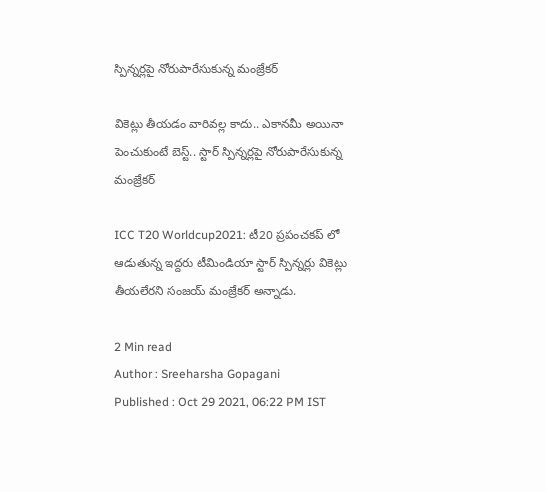స్పిన్నర్లపై నోరుపారేసుకున్న మంజ్రేకర్

వికెట్లు తీయడం వారివల్ల కాదు.. ఎకానమీ అయినా పెంచుకుంటే బెస్ట్.. స్టార్ స్పిన్నర్లపై నోరుపారేసుకున్న మంజ్రేకర్

ICC T20 Worldcup2021: టీ20 ప్రపంచకప్ లో ఆడుతున్న ఇద్దరు టీమిండియా స్టార్ స్పిన్నర్లు వికెట్లు తీయలేరని సంజయ్ మంజ్రేకర్ అన్నాడు.

2 Min read
Author : Sreeharsha Gopagani
Published : Oct 29 2021, 06:22 PM IST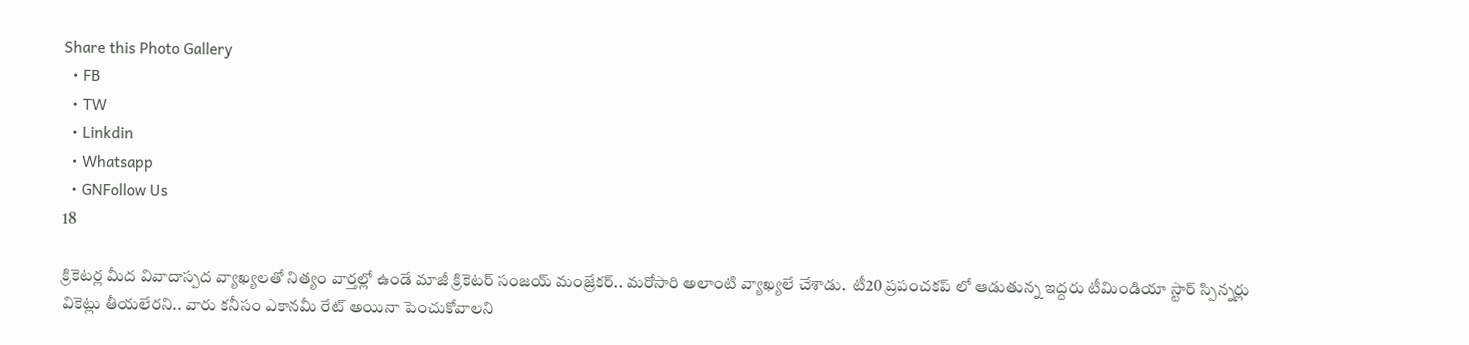Share this Photo Gallery
  • FB
  • TW
  • Linkdin
  • Whatsapp
  • GNFollow Us
18

క్రికెటర్ల మీద వివాదాస్పద వ్యాఖ్యలతో నిత్యం వార్తల్లో ఉండే మాజీ క్రికెటర్ సంజయ్ మంజ్రేకర్.. మరోసారి అలాంటి వ్యాఖ్యలే చేశాడు.  టీ20 ప్రపంచకప్ లో ఆడుతున్న ఇద్దరు టీమిండియా స్టార్ స్పిన్నర్లు వికెట్లు తీయలేరని.. వారు కనీసం ఎకానమీ రేట్ అయినా పెంచుకోవాలని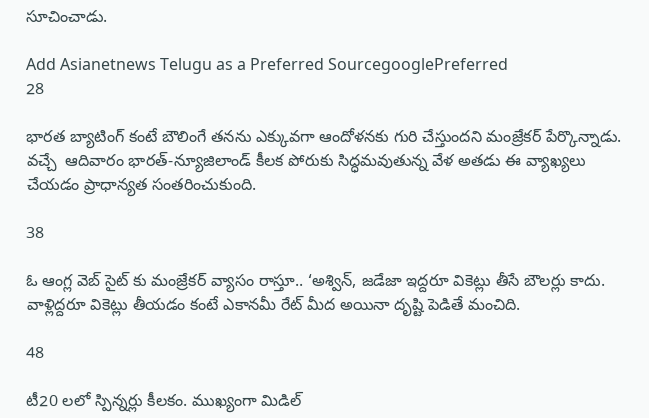సూచించాడు.

Add Asianetnews Telugu as a Preferred SourcegooglePreferred
28

భారత బ్యాటింగ్ కంటే బౌలింగే తనను ఎక్కువగా ఆందోళనకు గురి చేస్తుందని మంజ్రేకర్ పేర్కొన్నాడు. వచ్చే  ఆదివారం భారత్-న్యూజిలాండ్ కీలక పోరుకు సిద్ధమవుతున్న వేళ అతడు ఈ వ్యాఖ్యలు చేయడం ప్రాధాన్యత సంతరించుకుంది.

38

ఓ ఆంగ్ల వెబ్ సైట్ కు మంజ్రేకర్ వ్యాసం రాస్తూ.. ‘అశ్విన్, జడేజా ఇద్దరూ వికెట్లు తీసే బౌలర్లు కాదు. వాళ్లిద్దరూ వికెట్లు తీయడం కంటే ఎకానమీ రేట్ మీద అయినా దృష్టి పెడితే మంచిది.

48

టీ20 లలో స్పిన్నర్లు కీలకం. ముఖ్యంగా మిడిల్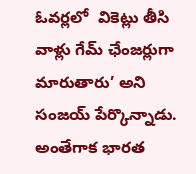ఓవర్లలో  వికెట్లు తీసి వాళ్లు గేమ్ ఛేంజర్లుగా మారుతారు’ అని సంజయ్ పేర్కొన్నాడు.  అంతేగాక భారత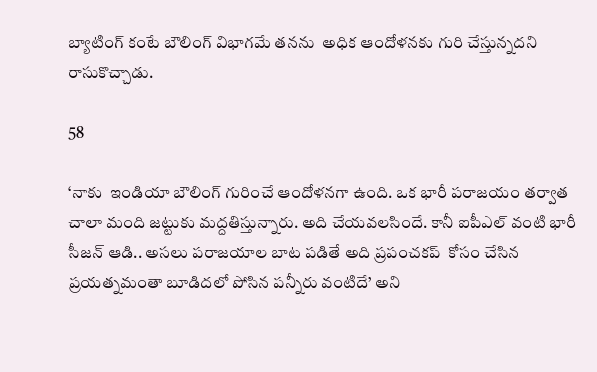బ్యాటింగ్ కంటే బౌలింగ్ విభాగమే తనను  అధిక ఆందోళనకు గురి చేస్తున్నదని రాసుకొచ్చాడు.

58

‘నాకు  ఇండియా బౌలింగ్ గురించే ఆందోళనగా ఉంది. ఒక భారీ పరాజయం తర్వాత చాలా మంది జట్టుకు మద్దతిస్తున్నారు. అది చేయవలసిందే. కానీ ఐపీఎల్ వంటి భారీ సీజన్ ఆడి.. అసలు పరాజయాల బాట పడితే అది ప్రపంచకప్  కోసం చేసిన ప్రయత్నమంతా బూడిదలో పోసిన పన్నీరు వంటిదే’ అని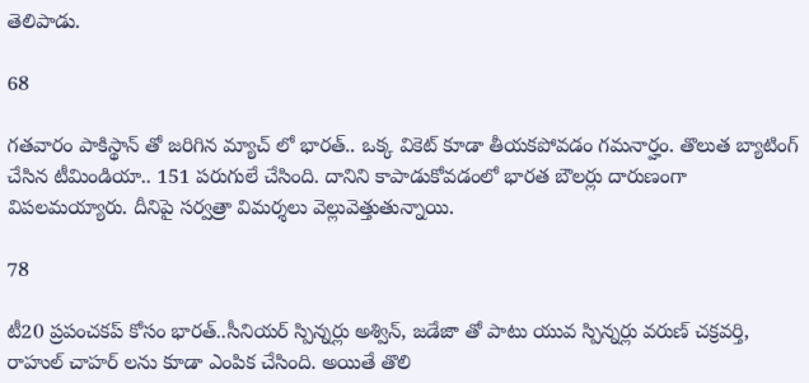తెలిపాడు.

68

గతవారం పాకిస్థాన్ తో జరిగిన మ్యాచ్ లో భారత్.. ఒక్క వికెట్ కూడా తీయకపోవడం గమనార్హం. తొలుత బ్యాటింగ్ చేసిన టీమిండియా.. 151 పరుగులే చేసింది. దానిని కాపాడుకోవడంలో భారత బౌలర్లు దారుణంగా విపలమయ్యారు. దీనిపై సర్వత్రా విమర్శలు వెల్లువెత్తుతున్నాయి.

78

టీ20 ప్రపంచకప్ కోసం భారత్..సీనియర్ స్పిన్నర్లు అశ్విన్, జడేజా తో పాటు యువ స్పిన్నర్లు వరుణ్ చక్రవర్తి, రాహుల్ చాహర్ లను కూడా ఎంపిక చేసింది. అయితే తొలి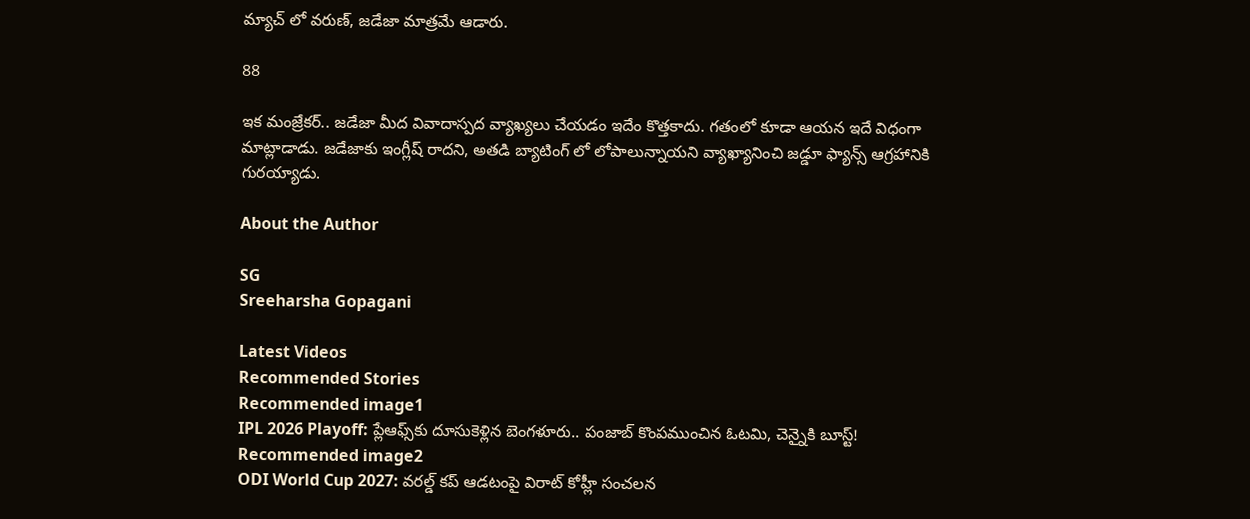మ్యాచ్ లో వరుణ్, జడేజా మాత్రమే ఆడారు.

88

ఇక మంజ్రేకర్.. జడేజా మీద వివాదాస్పద వ్యాఖ్యలు చేయడం ఇదేం కొత్తకాదు. గతంలో కూడా ఆయన ఇదే విధంగా మాట్లాడాడు. జడేజాకు ఇంగ్లీష్ రాదని, అతడి బ్యాటింగ్ లో లోపాలున్నాయని వ్యాఖ్యానించి జడ్డూ ఫ్యాన్స్ ఆగ్రహానికి గురయ్యాడు.

About the Author

SG
Sreeharsha Gopagani

Latest Videos
Recommended Stories
Recommended image1
IPL 2026 Playoff: ప్లేఆఫ్స్‌కు దూసుకెళ్లిన బెంగళూరు.. పంజాబ్ కొంపముంచిన ఓటమి, చెన్నైకి బూస్ట్!
Recommended image2
ODI World Cup 2027: వరల్డ్ కప్ ఆడటంపై విరాట్ కోహ్లీ సంచలన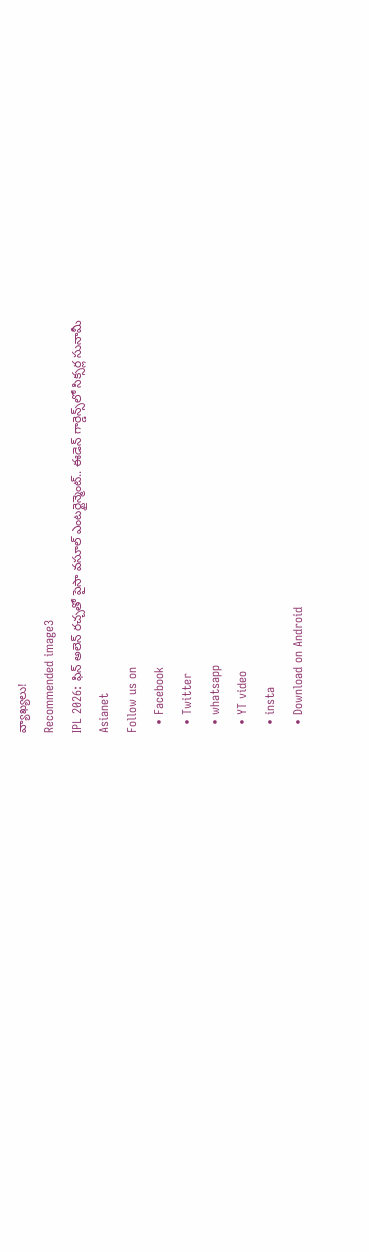వ్యాఖ్యలు!
Recommended image3
IPL 2026: ఫిన్ అలెన్ రచ్చతో పైసా వసూల్ ఎంటర్టైన్మెంట్.. ఈడెన్ గార్డెన్స్‌లో సిక్సర్ల సునామీ
Asianet
Follow us on
  • Facebook
  • Twitter
  • whatsapp
  • YT video
  • insta
  • Download on Android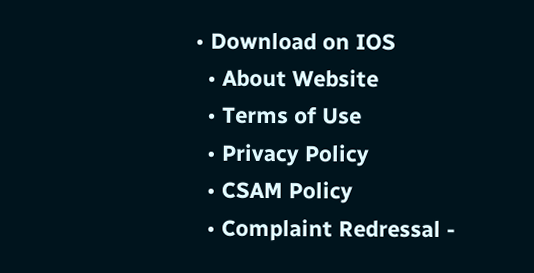• Download on IOS
  • About Website
  • Terms of Use
  • Privacy Policy
  • CSAM Policy
  • Complaint Redressal -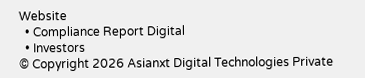Website
  • Compliance Report Digital
  • Investors
© Copyright 2026 Asianxt Digital Technologies Private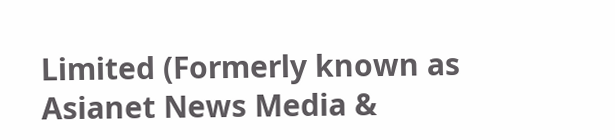Limited (Formerly known as Asianet News Media &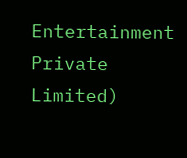Entertainment Private Limited)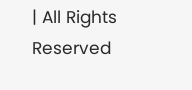| All Rights Reserved